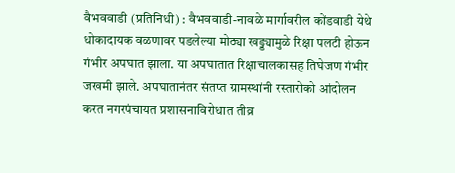वैभववाडी (प्रतिनिधी) : वैभववाडी-नावळे मार्गावरील कोंडवाडी येथे धोकादायक वळणावर पडलेल्या मोठ्या खड्ड्यामुळे रिक्षा पलटी होऊन गंभीर अपघात झाला. या अपघातात रिक्षाचालकासह तिघेजण गंभीर जखमी झाले. अपघातानंतर संतप्त ग्रामस्थांनी रस्तारोको आंदोलन करत नगरपंचायत प्रशासनाविरोधात तीव्र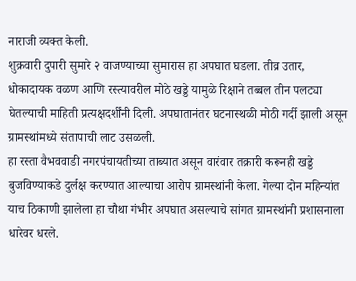नाराजी व्यक्त केली.
शुक्रवारी दुपारी सुमारे २ वाजण्याच्या सुमारास हा अपघात घडला. तीव्र उतार, धोकादायक वळण आणि रस्त्यावरील मोठे खड्डे यामुळे रिक्षाने तब्बल तीन पलट्या घेतल्याची माहिती प्रत्यक्षदर्शींनी दिली. अपघातानंतर घटनास्थळी मोठी गर्दी झाली असून ग्रामस्थांमध्ये संतापाची लाट उसळली.
हा रस्ता वैभववाडी नगरपंचायतीच्या ताब्यात असून वारंवार तक्रारी करूनही खड्डे बुजविण्याकडे दुर्लक्ष करण्यात आल्याचा आरोप ग्रामस्थांनी केला. गेल्या दोन महिन्यांत याच ठिकाणी झालेला हा चौथा गंभीर अपघात असल्याचे सांगत ग्रामस्थांनी प्रशासनाला धारेवर धरले.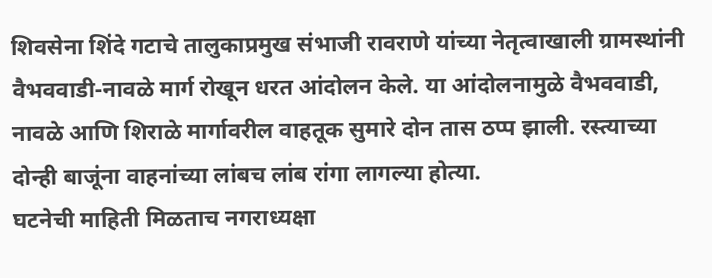शिवसेना शिंदे गटाचे तालुकाप्रमुख संभाजी रावराणे यांच्या नेतृत्वाखाली ग्रामस्थांनी वैभववाडी-नावळे मार्ग रोखून धरत आंदोलन केले. या आंदोलनामुळे वैभववाडी, नावळे आणि शिराळे मार्गावरील वाहतूक सुमारे दोन तास ठप्प झाली. रस्त्याच्या दोन्ही बाजूंना वाहनांच्या लांबच लांब रांगा लागल्या होत्या.
घटनेची माहिती मिळताच नगराध्यक्षा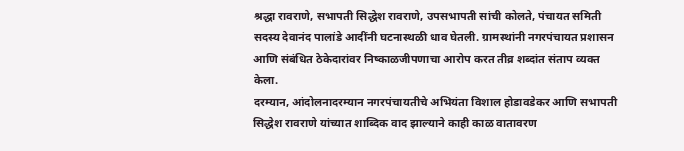श्रद्धा रावराणे, सभापती सिद्धेश रावराणे, उपसभापती सांची कोलते, पंचायत समिती सदस्य देवानंद पालांडे आदींनी घटनास्थळी धाव घेतली. ग्रामस्थांनी नगरपंचायत प्रशासन आणि संबंधित ठेकेदारांवर निष्काळजीपणाचा आरोप करत तीव्र शब्दांत संताप व्यक्त केला.
दरम्यान, आंदोलनादरम्यान नगरपंचायतीचे अभियंता विशाल होडावडेकर आणि सभापती सिद्धेश रावराणे यांच्यात शाब्दिक वाद झाल्याने काही काळ वातावरण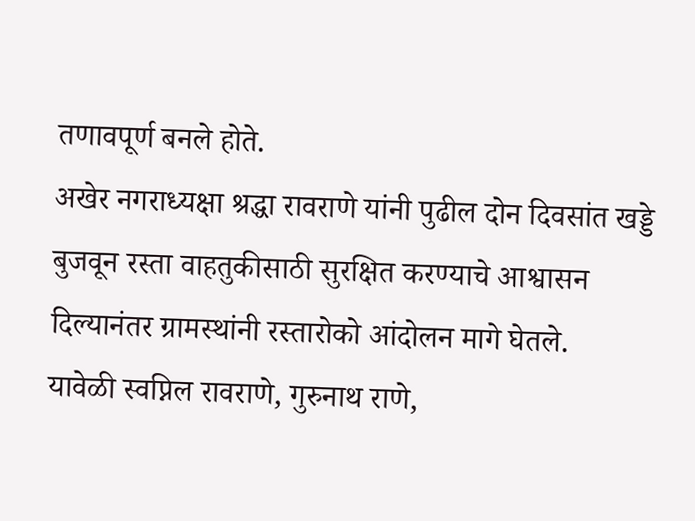तणावपूर्ण बनले होते.
अखेर नगराध्यक्षा श्रद्धा रावराणे यांनी पुढील दोन दिवसांत खड्डे बुजवून रस्ता वाहतुकीसाठी सुरक्षित करण्याचे आश्वासन दिल्यानंतर ग्रामस्थांनी रस्तारोको आंदोलन मागे घेतले.
यावेळी स्वप्निल रावराणे, गुरुनाथ राणे,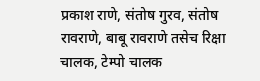प्रकाश राणे, संतोष गुरव, संतोष रावराणे, बाबू रावराणे तसेच रिक्षा चालक, टेम्पो चालक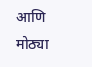आणि मोठ्या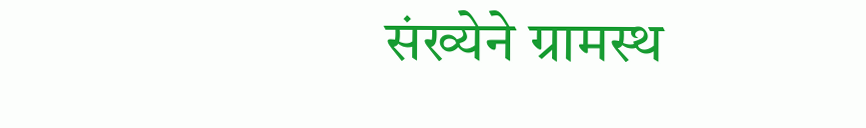संख्येने ग्रामस्थ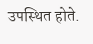उपस्थित होते.